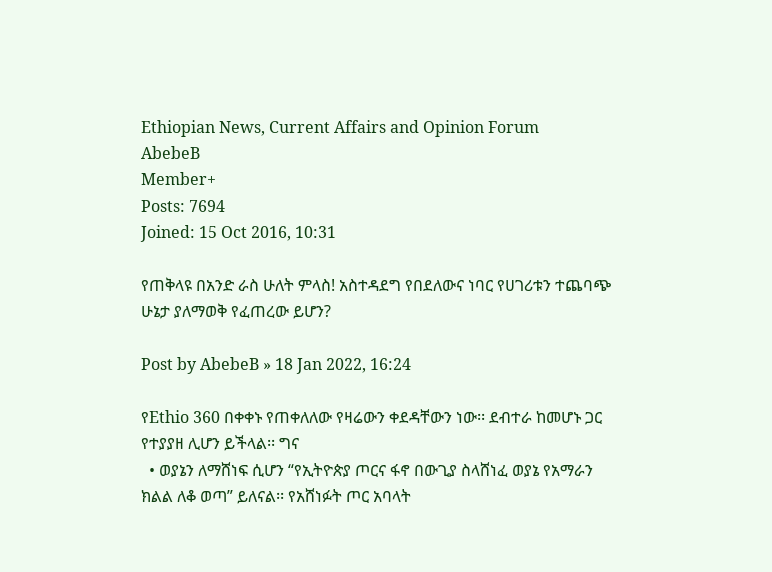Ethiopian News, Current Affairs and Opinion Forum
AbebeB
Member+
Posts: 7694
Joined: 15 Oct 2016, 10:31

የጠቅላዩ በአንድ ራስ ሁለት ምላስ! አስተዳደግ የበደለውና ነባር የሀገሪቱን ተጨባጭ ሁኔታ ያለማወቅ የፈጠረው ይሆን?

Post by AbebeB » 18 Jan 2022, 16:24

የEthio 360 በቀቀኑ የጠቀለለው የዛሬውን ቀደዳቸውን ነው፡፡ ደብተራ ከመሆኑ ጋር የተያያዘ ሊሆን ይችላል፡፡ ግና
  • ወያኔን ለማሸነፍ ሲሆን “የኢትዮጵያ ጦርና ፋኖ በውጊያ ስላሸነፈ ወያኔ የአማራን ክልል ለቆ ወጣ” ይለናል፡፡ የአሸነፉት ጦር አባላት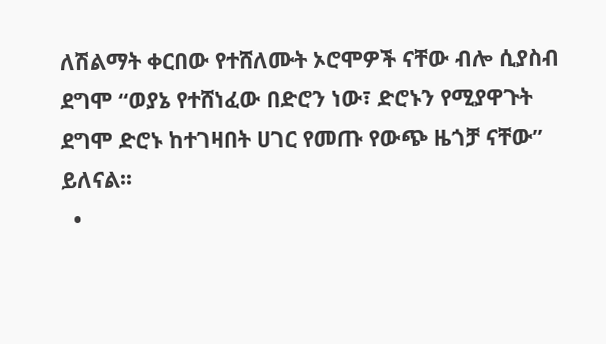ለሽልማት ቀርበው የተሸለሙት ኦሮሞዎች ናቸው ብሎ ሲያስብ ደግሞ “ወያኔ የተሸነፈው በድሮን ነው፣ ድሮኑን የሚያዋጉት ደግሞ ድሮኑ ከተገዛበት ሀገር የመጡ የውጭ ዜጎቻ ናቸው” ይለናል፡፡
  •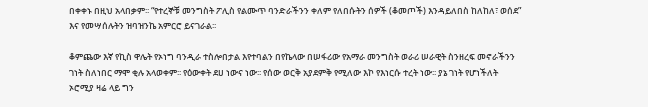በቀቀኑ በዚህ አላበቃም፡፡ “የተረኞቹ መንግስት ፖሊስ የልሙጥ ባንድራችንን ቀለም የለበሱትን ሰዎች (ቆመጦች) እንዳይለበስ ከለከለ፣ ወሰደ” እና የመሣሰሉትን ዝባዝንኬ አምርሮ ይናገራል፡፡

ቆምጨው እኛ የኪስ ዋሌት የኦነግ ባንዲራ ተስሎበታል እየተባልን በየኬላው በሠፋሪው የአማራ መንግስት ወራሪ ሠራዊት ስንዘረፍ መኖራችንን ገነት ስለነበር ማሞ ቂሉ አላወቀም፡፡ የዕውቀት ደሀ ነውና ነው፡፡ የሰው ወርቅ አያደምቅ የሚለው እኮ የእነርሱ ተረት ነው፡፡ ያኔ ገነት የሆነችለት ኦሮሚያ ዛሬ ላይ ግን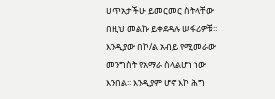ሀጥአታችሁ ይመርመር ስትላቸው በዚህ መልኩ ይቀደዳሉ ሠፋሪዎቹ፡፡
እንዲያው በኮ/ል አብይ የሚመራው መንግስት የአማራ ስላልሆነ ነው እንበል፡፡ እንዲያም ሆኖ እኮ ሕግ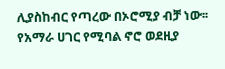ሊያስከብር የጣረው በኦሮሚያ ብቻ ነው፡፡ የአማራ ሀገር የሚባል ኖሮ ወደዚያ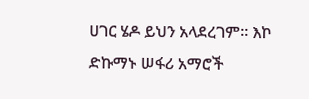ሀገር ሄዶ ይህን አላደረገም፡፡ እኮ
ድኩማኑ ሠፋሪ አማሮች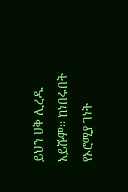ይህን ሀቅ ሊረዱ አይሹም፡፡ ከነበሩበት የኦሮሚያ ገነት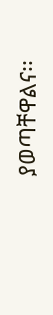ያወጣቸዋልና፡፡